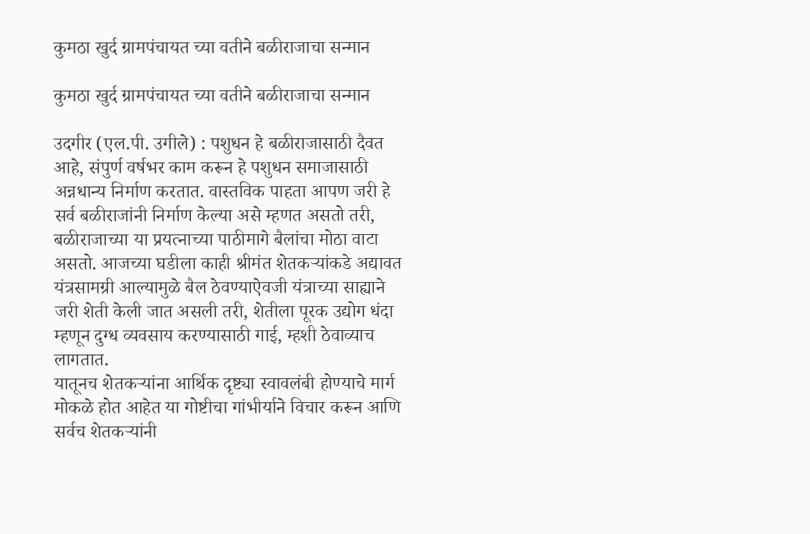कुमठा खुर्द ग्रामपंचायत च्या वतीने बळीराजाचा सन्मान

कुमठा खुर्द ग्रामपंचायत च्या वतीने बळीराजाचा सन्मान

उदगीर (एल.पी. उगीले) : पशुधन हे बळीराजासाठी दैवत आहे, संपुर्ण वर्षभर काम करून हे पशुधन समाजासाठी अन्नधान्य निर्माण करतात. वास्तविक पाहता आपण जरी हे सर्व बळीराजांनी निर्माण केल्या असे म्हणत असतो तरी, बळीराजाच्या या प्रयत्नाच्या पाठीमागे बैलांचा मोठा वाटा असतो. आजच्या घडीला काही श्रीमंत शेतकऱ्यांकडे अद्यावत यंत्रसामग्री आल्यामुळे बैल ठेवण्याऐवजी यंत्राच्या साह्याने जरी शेती केली जात असली तरी, शेतीला पूरक उद्योग धंदा म्हणून दुग्ध व्यवसाय करण्यासाठी गाई, म्हशी ठेवाव्याच लागतात.
यातूनच शेतकऱ्यांना आर्थिक दृष्ट्या स्वावलंबी होण्याचे मार्ग मोकळे होत आहेत या गोष्टीचा गांभीर्याने विचार करून आणि सर्वच शेतकऱ्यांनी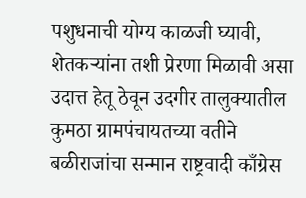पशुधनाची योग्य काळजी घ्यावी, शेतकऱ्यांना तशी प्रेरणा मिळावी असा उदात्त हेतू ठेवून उदगीर तालुक्यातील कुमठा ग्रामपंचायतच्या वतीने बळीराजांचा सन्मान राष्ट्रवादी काँग्रेस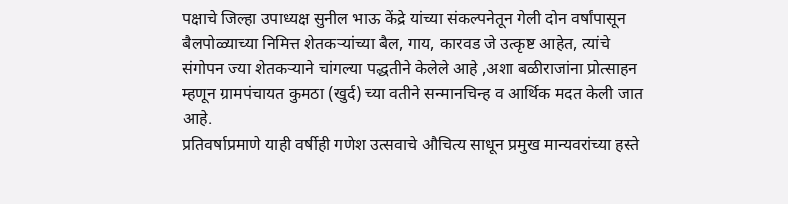पक्षाचे जिल्हा उपाध्यक्ष सुनील भाऊ केंद्रे यांच्या संकल्पनेतून गेली दोन वर्षांपासून बैलपोळ्याच्या निमित्त शेतकऱ्यांच्या बैल, गाय, कारवड जे उत्कृष्ट आहेत, त्यांचे संगोपन ज्या शेतकऱ्याने चांगल्या पद्धतीने केलेले आहे ,अशा बळीराजांना प्रोत्साहन म्हणून ग्रामपंचायत कुमठा (खुर्द) च्या वतीने सन्मानचिन्ह व आर्थिक मदत केली जात आहे.
प्रतिवर्षाप्रमाणे याही वर्षीही गणेश उत्सवाचे औचित्य साधून प्रमुख मान्यवरांच्या हस्ते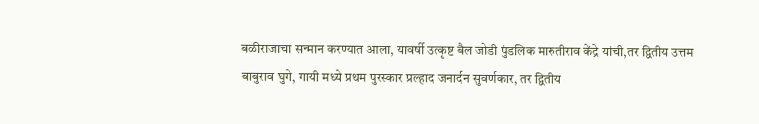बळीराजाचा सन्मान करण्यात आला, यावर्षी उत्कृष्ट बैल जोडी पुंडलिक मारुतीराव केंद्रे यांची,तर द्वितीय उत्तम बाबुराव घुगे, गायी मध्ये प्रथम पुरस्कार प्रल्हाद जनार्दन सुवर्णकार, तर द्वितीय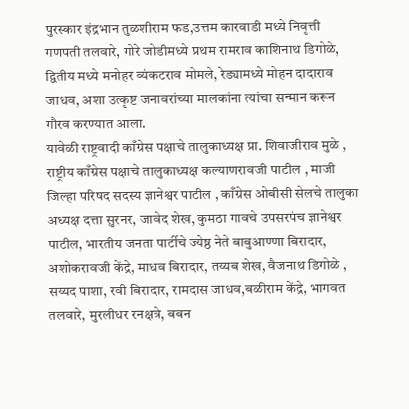पुरस्कार इंद्रभान तुळशीराम फड,उत्तम कारवाडी मध्ये निवृत्ती गणपती तलवारे, गोरे जोडीमध्ये प्रथम रामराव काशिनाथ डिगोळे, द्वितीय मध्ये मनोहर व्यंकटराव मोमले, रेड्यामध्ये मोहन दादाराव जाधव, अशा उत्कृष्ट जनावरांच्या मालकांना त्यांचा सन्मान करून गौरव करण्यात आला.
यावेळी राष्ट्रवादी काँग्रेस पक्षाचे तालुकाध्यक्ष प्रा. शिवाजीराव मुळे , राष्ट्रीय काँग्रेस पक्षाचे तालुकाध्यक्ष कल्याणरावजी पाटील , माजी जिल्हा परिषद सदस्य ज्ञानेश्वर पाटील , काँग्रेस ओबीसी सेलचे तालुका अध्यक्ष दत्ता सुरनर, जावेद शेख, कुमठा गावचे उपसरपंच ज्ञानेश्वर पाटील, भारतीय जनता पार्टीचे ज्येष्ठ नेते बाबुआण्णा बिरादार, अशोकरावजी केंद्रे, माधव बिरादार, तय्यब शेख, वैजनाथ डिगोळे , सय्यद पाशा, रवी बिरादार, रामदास जाधव,बळीराम केंद्रे, भागवत तलवारे, मुरलीधर रनक्षत्रे, बबन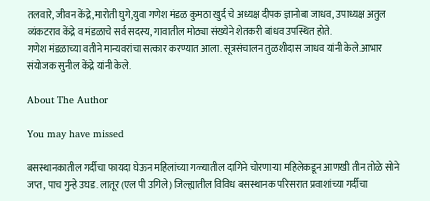तलवारे, जीवन केंद्रे,मारोती घुगे,युवा गणेश मंडळ कुमठा खुर्द चे अध्यक्ष दीपक ज्ञानोबा जाधव, उपाध्यक्ष अतुल व्यंकटराव केंद्रे व मंडळाचे सर्व सदस्य, गावातील मोठ्या संख्येने शेतकरी बांधव उपस्थित होते.
गणेश मंडळाच्या वतीने मान्यवरांचा सत्कार करण्यात आला. सूत्रसंचालन तुळशीदास जाधव यांनी केले.आभार संयोजक सुनील केंद्रे यांनी केले.

About The Author

You may have missed

बसस्थानकातील गर्दीचा फायदा घेऊन महिलांच्या गळ्यातील दागिने चोरणाऱ्या महिलेकडून आणखी तीन तोळे सोने जप्त, पाच गुन्हे उघड. लातूर (एल पी उगिले) जिल्ह्यातील विविध बसस्थानक परिसरात प्रवाशांच्या गर्दीचा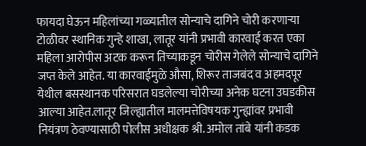फायदा घेऊन महिलांच्या गळ्यातील सोन्याचे दागिने चोरी करणाऱ्या टोळीवर स्थानिक गुन्हे शाखा, लातूर यांनी प्रभावी कारवाई करत एका महिला आरोपीस अटक करून तिच्याकडून चोरीस गेलेले सोन्याचे दागिने जप्त केले आहेत. या कारवाईमुळे औसा, शिरूर ताजबंद व अहमदपूर येथील बसस्थानक परिसरात घडलेल्या चोरीच्या अनेक घटना उघडकीस आल्या आहेत.लातूर जिल्ह्यातील मालमत्तेविषयक गुन्ह्यांवर प्रभावी नियंत्रण ठेवण्यासाठी पोलीस अधीक्षक श्री. अमोल तांबे यांनी कडक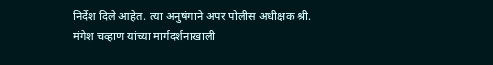निर्देश दिले आहेत. त्या अनुषंगाने अपर पोलीस अधीक्षक श्री. मंगेश चव्हाण यांच्या मार्गदर्शनाखाली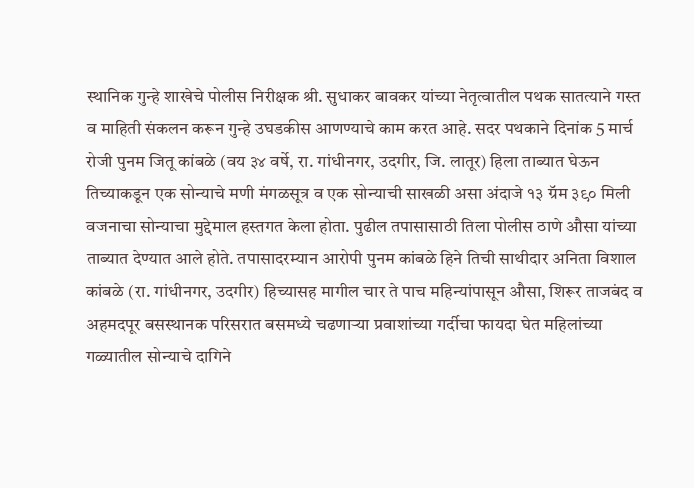स्थानिक गुन्हे शाखेचे पोलीस निरीक्षक श्री. सुधाकर बावकर यांच्या नेतृत्वातील पथक सातत्याने गस्त व माहिती संकलन करून गुन्हे उघडकीस आणण्याचे काम करत आहे. सदर पथकाने दिनांक 5 मार्च रोजी पुनम जितू कांबळे (वय ३४ वर्षे, रा. गांधीनगर, उदगीर, जि. लातूर) हिला ताब्यात घेऊन तिच्याकडून एक सोन्याचे मणी मंगळसूत्र व एक सोन्याची साखळी असा अंदाजे १३ ग्रॅम ३९० मिली वजनाचा सोन्याचा मुद्देमाल हस्तगत केला होता. पुढील तपासासाठी तिला पोलीस ठाणे औसा यांच्या ताब्यात देण्यात आले होते. तपासादरम्यान आरोपी पुनम कांबळे हिने तिची साथीदार अनिता विशाल कांबळे (रा. गांधीनगर, उदगीर) हिच्यासह मागील चार ते पाच महिन्यांपासून औसा, शिरूर ताजबंद व अहमदपूर बसस्थानक परिसरात बसमध्ये चढणाऱ्या प्रवाशांच्या गर्दीचा फायदा घेत महिलांच्या गळ्यातील सोन्याचे दागिने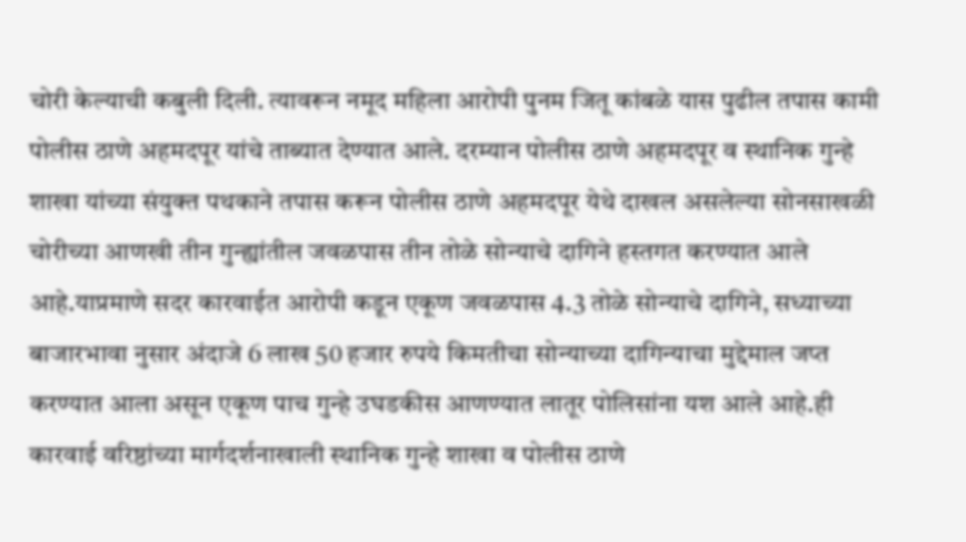चोरी केल्याची कबुली दिली. त्यावरून नमूद महिला आरोपी पुनम जितू कांबळे यास पुढील तपास कामी पोलीस ठाणे अहमदपूर यांचे ताब्यात देण्यात आले. दरम्यान पोलीस ठाणे अहमदपूर व स्थानिक गुन्हे शाखा यांच्या संयुक्त पथकाने तपास करून पोलीस ठाणे अहमदपूर येथे दाखल असलेल्या सोनसाखळी चोरीच्या आणखी तीन गुन्ह्यांतील जवळपास तीन तोळे सोन्याचे दागिने हस्तगत करण्यात आले आहे.याप्रमाणे सदर कारवाईत आरोपी कडून एकूण जवळपास 4.3 तोळे सोन्याचे दागिने, सध्याच्या बाजारभावा नुसार अंदाजे 6 लाख 50 हजार रुपये किमतीचा सोन्याच्या दागिन्याचा मुद्देमाल जप्त करण्यात आला असून एकूण पाच गुन्हे उघडकीस आणण्यात लातूर पोलिसांना यश आले आहे.ही कारवाई वरिष्ठांच्या मार्गदर्शनाखाली स्थानिक गुन्हे शाखा व पोलीस ठाणे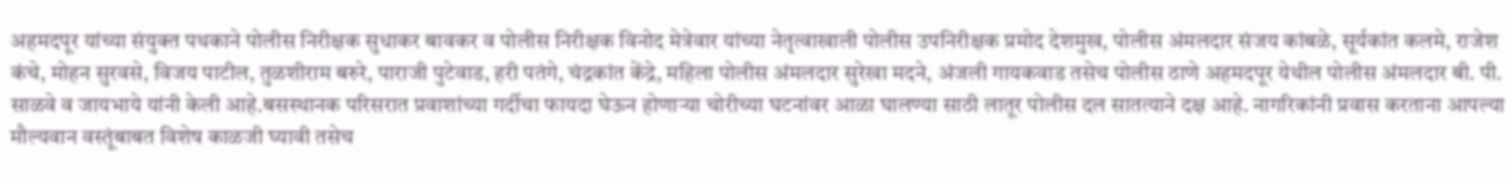अहमदपूर यांच्या संयुक्त पथकाने पोलीस निरीक्षक सुधाकर बावकर व पोलीस निरीक्षक विनोद मेत्रेवार यांच्या नेतृत्वाखाली पोलीस उपनिरीक्षक प्रमोद देशमुख, पोलीस अंमलदार संजय कांबळे, सूर्यकांत कलमे, राजेश कंचे, मोहन सुरवसे, विजय पाटील, तुळशीराम बरुरे, पाराजी पुटेवाड, हरी पतंगे, चंद्रकांत केंद्रे, महिला पोलीस अंमलदार सुरेखा मदने, अंजली गायकवाड तसेच पोलीस ठाणे अहमदपूर येथील पोलीस अंमलदार बी. पी. साळवे व जायभाये यांनी केली आहे.बसस्थानक परिसरात प्रवाशांच्या गर्दीचा फायदा घेऊन होणाऱ्या चोरीच्या घटनांवर आळा घालण्या साठी लातूर पोलीस दल सातत्याने दक्ष आहे. नागरिकांनी प्रवास करताना आपल्या मौल्यवान वस्तूंबाबत विशेष काळजी घ्यावी तसेच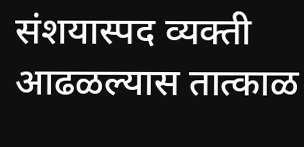संशयास्पद व्यक्ती आढळल्यास तात्काळ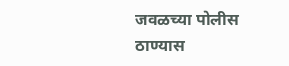जवळच्या पोलीस ठाण्यास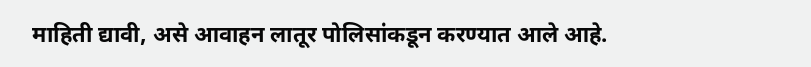माहिती द्यावी, असे आवाहन लातूर पोलिसांकडून करण्यात आले आहे.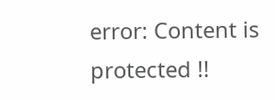error: Content is protected !!